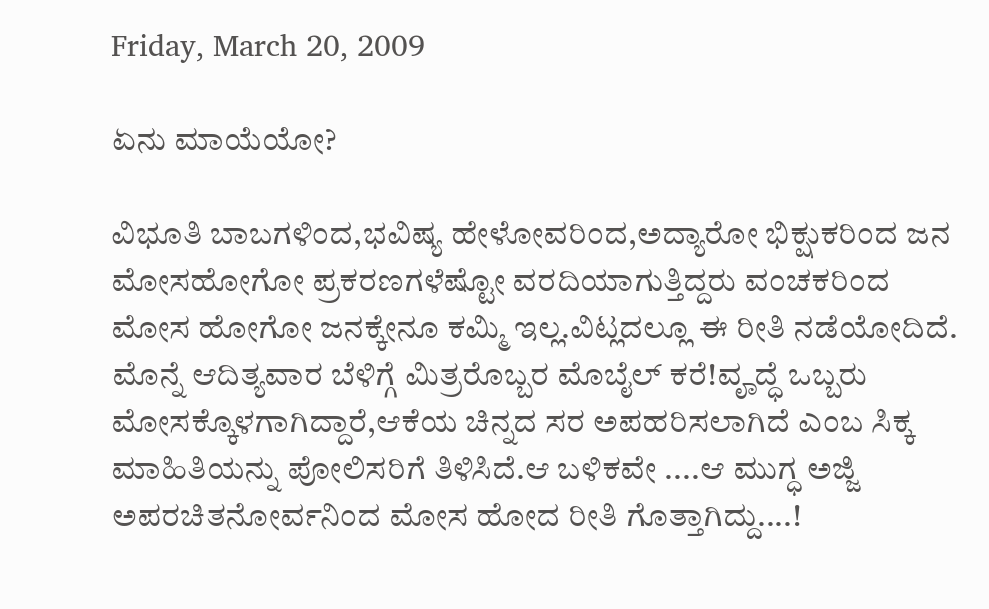Friday, March 20, 2009

ಏನು ಮಾಯೆಯೋ?

ವಿಭೂತಿ ಬಾಬಗಳಿಂದ,ಭವಿಷ್ಯ ಹೇಳೋವರಿಂದ,ಅದ್ಯಾರೋ ಭಿಕ್ಷುಕರಿಂದ ಜನ ಮೋಸಹೋಗೋ ಪ್ರಕರಣಗಳೆಷ್ಟೋ ವರದಿಯಾಗುತ್ತಿದ್ದರು ವಂಚಕರಿಂದ ಮೋಸ ಹೋಗೋ ಜನಕ್ಕೇನೂ ಕಮ್ಮಿ ಇಲ್ಲ.ವಿಟ್ಲದಲ್ಲೂ ಈ ರೀತಿ ನಡೆಯೋದಿದೆ.
ಮೊನ್ನೆ ಆದಿತ್ಯವಾರ ಬೆಳಿಗ್ಗೆ ಮಿತ್ರರೊಬ್ಬರ ಮೊಬೈಲ್ ಕರೆ!ವೄದ್ಧೆ ಒಬ್ಬರು ಮೋಸಕ್ಕೊಳಗಾಗಿದ್ದಾರೆ,ಆಕೆಯ ಚಿನ್ನದ ಸರ ಅಪಹರಿಸಲಾಗಿದೆ ಎಂಬ ಸಿಕ್ಕ ಮಾಹಿತಿಯನ್ನು ಪೋಲಿಸರಿಗೆ ತಿಳಿಸಿದೆ.ಆ ಬಳಿಕವೇ ....ಆ ಮುಗ್ಧ ಅಜ್ಜಿ ಅಪರಚಿತನೋರ್ವನಿಂದ ಮೋಸ ಹೋದ ರೀತಿ ಗೊತ್ತಾಗಿದ್ದು....!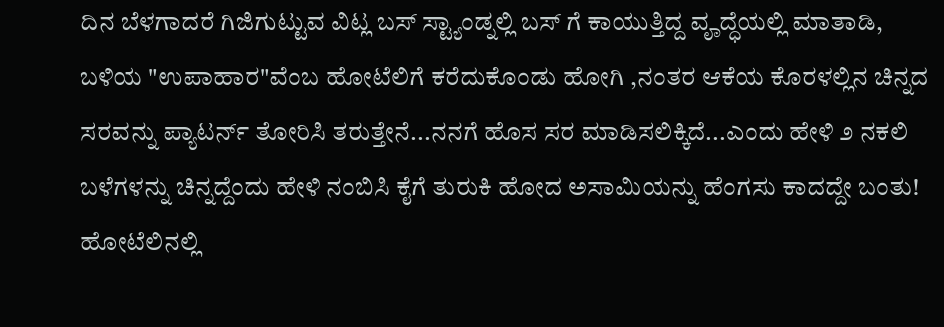ದಿನ ಬೆಳಗಾದರೆ ಗಿಜಿಗುಟ್ಟುವ ವಿಟ್ಲ ಬಸ್ ಸ್ಟ್ಯಾಂಡ್ನಲ್ಲಿ ಬಸ್ ಗೆ ಕಾಯುತ್ತಿದ್ದ ವೄದ್ಧೆಯಲ್ಲಿ ಮಾತಾಡಿ, ಬಳಿಯ "ಉಪಾಹಾರ"ವೆಂಬ ಹೋಟೆಲಿಗೆ ಕರೆದುಕೊಂಡು ಹೋಗಿ ,ನಂತರ ಆಕೆಯ ಕೊರಳಲ್ಲಿನ ಚಿನ್ನದ ಸರವನ್ನು ಪ್ಯಾಟರ್ನ್ ತೋರಿಸಿ ತರುತ್ತೇನೆ...ನನಗೆ ಹೊಸ ಸರ ಮಾಡಿಸಲಿಕ್ಕಿದೆ...ಎಂದು ಹೇಳಿ ೨ ನಕಲಿ ಬಳೆಗಳನ್ನು ಚಿನ್ನದ್ದೆಂದು ಹೇಳಿ ನಂಬಿಸಿ ಕೈಗೆ ತುರುಕಿ ಹೋದ ಅಸಾಮಿಯನ್ನು ಹೆಂಗಸು ಕಾದದ್ದೇ ಬಂತು!
ಹೋಟೆಲಿನಲ್ಲಿ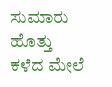ಸುಮಾರು ಹೊತ್ತು ಕಳೆದ ಮೇಲೆ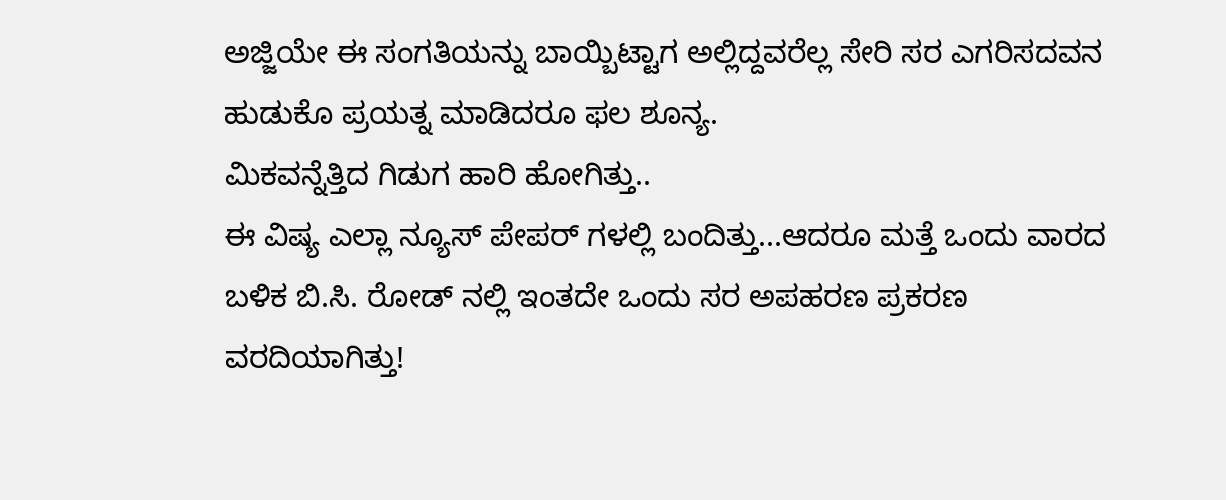ಅಜ್ಜಿಯೇ ಈ ಸಂಗತಿಯನ್ನು ಬಾಯ್ಬಿಟ್ಟಾಗ ಅಲ್ಲಿದ್ದವರೆಲ್ಲ ಸೇರಿ ಸರ ಎಗರಿಸದವನ ಹುಡುಕೊ ಪ್ರಯತ್ನ ಮಾಡಿದರೂ ಫಲ ಶೂನ್ಯ.
ಮಿಕವನ್ನೆತ್ತಿದ ಗಿಡುಗ ಹಾರಿ ಹೋಗಿತ್ತು..
ಈ ವಿಷ್ಯ ಎಲ್ಲಾ ನ್ಯೂಸ್ ಪೇಪರ್ ಗಳಲ್ಲಿ ಬಂದಿತ್ತು...ಆದರೂ ಮತ್ತೆ ಒಂದು ವಾರದ ಬಳಿಕ ಬಿ.ಸಿ. ರೋಡ್ ನಲ್ಲಿ ಇಂತದೇ ಒಂದು ಸರ ಅಪಹರಣ ಪ್ರಕರಣ ವರದಿಯಾಗಿತ್ತು!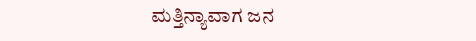ಮತ್ತಿನ್ಯಾವಾಗ ಜನ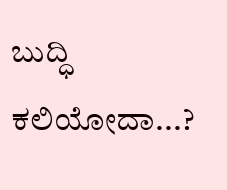ಬುದ್ಧಿ ಕಲಿಯೋದಾ...?